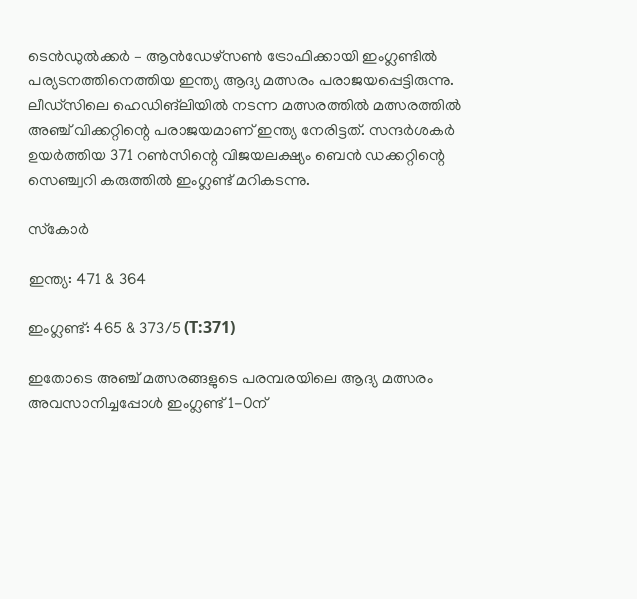ടെന്‍ഡുല്‍ക്കര്‍ – ആന്‍ഡേഴ്‌സണ്‍ ട്രോഫിക്കായി ഇംഗ്ലണ്ടില്‍ പര്യടനത്തിനെത്തിയ ഇന്ത്യ ആദ്യ മത്സരം പരാജയപ്പെട്ടിരുന്നു. ലീഡ്‌സിലെ ഹെഡിങ്‌ലിയില്‍ നടന്ന മത്സരത്തില്‍ മത്സരത്തില്‍ അഞ്ച് വിക്കറ്റിന്റെ പരാജയമാണ് ഇന്ത്യ നേരിട്ടത്. സന്ദര്‍ശകര്‍ ഉയര്‍ത്തിയ 371 റണ്‍സിന്റെ വിജയലക്ഷ്യം ബെന്‍ ഡക്കറ്റിന്റെ സെഞ്ച്വറി കരുത്തില്‍ ഇംഗ്ലണ്ട് മറികടന്നു.

സ്‌കോര്‍

ഇന്ത്യ: 471 & 364

ഇംഗ്ലണ്ട്: 465 & 373/5 (T:371)

ഇതോടെ അഞ്ച് മത്സരങ്ങളുടെ പരമ്പരയിലെ ആദ്യ മത്സരം അവസാനിച്ചപ്പോള്‍ ഇംഗ്ലണ്ട് 1-0ന്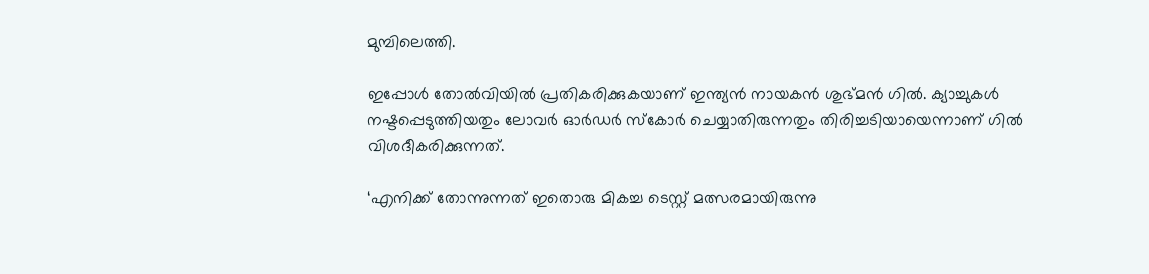മുമ്പിലെത്തി.

ഇപ്പോള്‍ തോല്‍വിയില്‍ പ്രതികരിക്കുകയാണ് ഇന്ത്യന്‍ നായകന്‍ ശുഭ്മന്‍ ഗില്‍. ക്യാച്ചുകള്‍ നഷ്ടപ്പെടുത്തിയതും ലോവര്‍ ഓര്‍ഡര്‍ സ്‌കോര്‍ ചെയ്യാതിരുന്നതും തിരിച്ചടിയായെന്നാണ് ഗില്‍ വിശദീകരിക്കുന്നത്.

‘എനിക്ക് തോന്നുന്നത് ഇതൊരു മികച്ച ടെസ്റ്റ് മത്സരമായിരുന്നു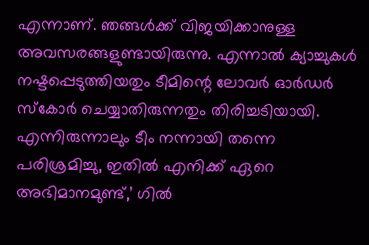എന്നാണ്. ഞങ്ങള്‍ക്ക് വിജയിക്കാനുള്ള അവസരങ്ങളുണ്ടായിരുന്നു. എന്നാല്‍ ക്യാച്ചുകള്‍ നഷ്ടപ്പെടുത്തിയതും ടീമിന്റെ ലോവര്‍ ഓര്‍ഡര്‍ സ്‌കോര്‍ ചെയ്യാതിരുന്നതും തിരിച്ചടിയായി. എന്നിരുന്നാലും ടീം നന്നായി തന്നെ പരിശ്രമിച്ചു, ഇതില്‍ എനിക്ക് ഏറെ അഭിമാനമുണ്ട്,’ ഗില്‍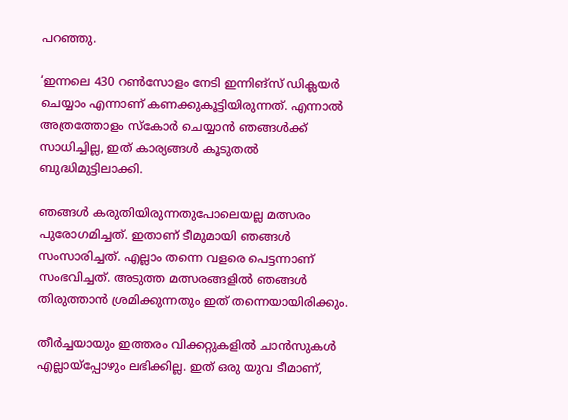പറഞ്ഞു.

‘ഇന്നലെ 430 റണ്‍സോളം നേടി ഇന്നിങ്‌സ് ഡിക്ലയര്‍ ചെയ്യാം എന്നാണ് കണക്കുകൂട്ടിയിരുന്നത്. എന്നാല്‍ അത്രത്തോളം സ്‌കോര്‍ ചെയ്യാന്‍ ഞങ്ങള്‍ക്ക് സാധിച്ചില്ല, ഇത് കാര്യങ്ങള്‍ കൂടുതല്‍ ബുദ്ധിമുട്ടിലാക്കി.

ഞങ്ങള്‍ കരുതിയിരുന്നതുപോലെയല്ല മത്സരം പുരോഗമിച്ചത്. ഇതാണ് ടീമുമായി ഞങ്ങള്‍ സംസാരിച്ചത്. എല്ലാം തന്നെ വളരെ പെട്ടന്നാണ് സംഭവിച്ചത്. അടുത്ത മത്സരങ്ങളില്‍ ഞങ്ങള്‍ തിരുത്താന്‍ ശ്രമിക്കുന്നതും ഇത് തന്നെയായിരിക്കും.

തീര്‍ച്ചയായും ഇത്തരം വിക്കറ്റുകളില്‍ ചാന്‍സുകള്‍ എല്ലായ്‌പ്പോഴും ലഭിക്കില്ല. ഇത് ഒരു യുവ ടീമാണ്,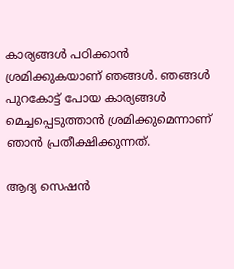കാര്യങ്ങള്‍ പഠിക്കാന്‍ ശ്രമിക്കുകയാണ് ഞങ്ങള്‍. ഞങ്ങള്‍ പുറകോട്ട് പോയ കാര്യങ്ങള്‍ മെച്ചപ്പെടുത്താന്‍ ശ്രമിക്കുമെന്നാണ് ഞാന്‍ പ്രതീക്ഷിക്കുന്നത്.

ആദ്യ സെഷന്‍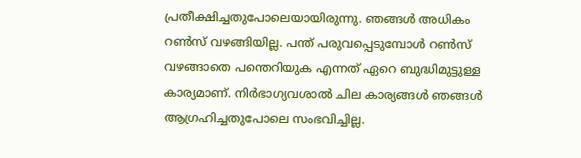പ്രതീക്ഷിച്ചതുപോലെയായിരുന്നു. ഞങ്ങള്‍ അധികം റണ്‍സ് വഴങ്ങിയില്ല. പന്ത് പരുവപ്പെടുമ്പോള്‍ റണ്‍സ് വഴങ്ങാതെ പന്തെറിയുക എന്നത് ഏറെ ബുദ്ധിമുട്ടുള്ള കാര്യമാണ്. നിര്‍ഭാഗ്യവശാല്‍ ചില കാര്യങ്ങള്‍ ഞങ്ങള്‍ ആഗ്രഹിച്ചതുപോലെ സംഭവിച്ചില്ല.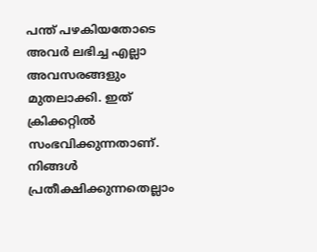പന്ത് പഴകിയതോടെ അവര്‍ ലഭിച്ച എല്ലാ അവസരങ്ങളും മുതലാക്കി. ഇത് ക്രിക്കറ്റില്‍ സംഭവിക്കുന്നതാണ്. നിങ്ങള്‍ പ്രതീക്ഷിക്കുന്നതെല്ലാം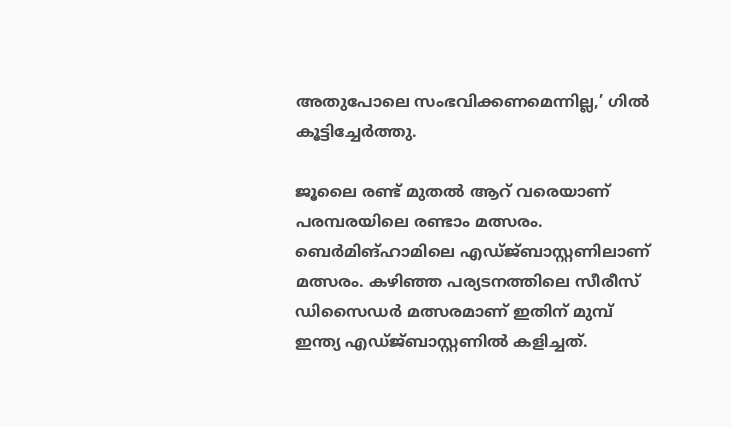അതുപോലെ സംഭവിക്കണമെന്നില്ല,’ ഗില്‍ കൂട്ടിച്ചേര്‍ത്തു.

ജൂലൈ രണ്ട് മുതല്‍ ആറ് വരെയാണ് പരമ്പരയിലെ രണ്ടാം മത്സരം. ബെര്‍മിങ്ഹാമിലെ എഡ്ജ്ബാസ്റ്റണിലാണ് മത്സരം. കഴിഞ്ഞ പര്യടനത്തിലെ സീരീസ് ഡിസൈഡര്‍ മത്സരമാണ് ഇതിന് മുമ്പ് ഇന്ത്യ എഡ്ജ്ബാസ്റ്റണില്‍ കളിച്ചത്.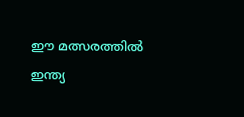ഈ മത്സരത്തില്‍ ഇന്ത്യ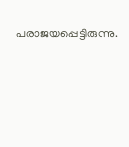പരാജയപ്പെട്ടിരുന്നു.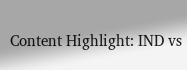Content Highlight: IND vs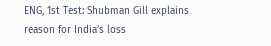ENG, 1st Test: Shubman Gill explains reason for India’s loss